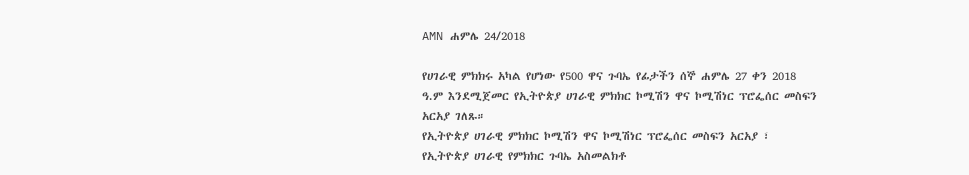AMN ሐምሌ 24/2018

የሀገራዊ ምክክሩ አካል የሆነው የ500 ዋና ጉባኤ የፊታችን ሰኞ ሐምሌ 27 ቀን 2018 ዓ.ም እንደሚጀመር የኢትዮጵያ ሀገራዊ ምክክር ኮሚሽን ዋና ኮሚሽነር ፕሮፌሰር መስፍን አርአያ ገለጹ።
የኢትዮጵያ ሀገራዊ ምክክር ኮሚሽን ዋና ኮሚሽነር ፕሮፌሰር መስፍን አርአያ ፣ የኢትዮጵያ ሀገራዊ የምክክር ጉባኤ አስመልክቶ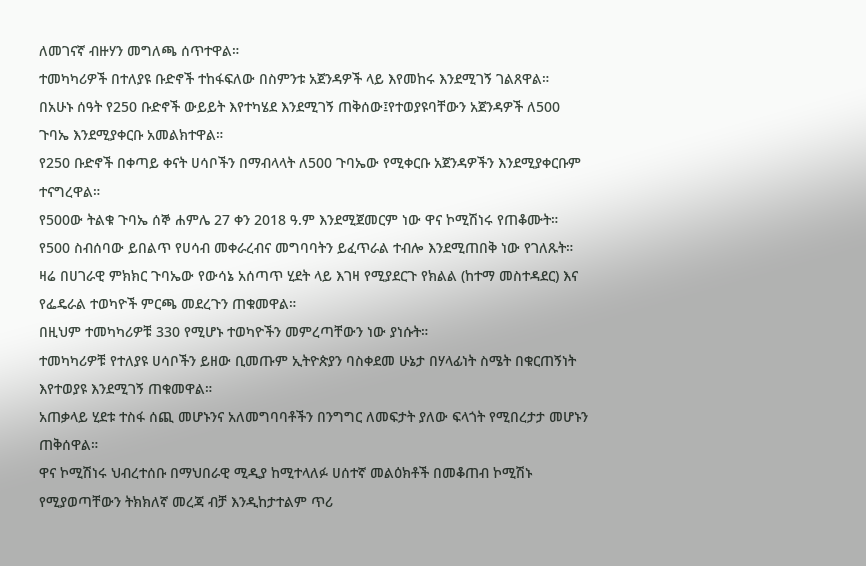ለመገናኛ ብዙሃን መግለጫ ሰጥተዋል።
ተመካካሪዎች በተለያዩ ቡድኖች ተከፋፍለው በስምንቱ አጀንዳዎች ላይ እየመከሩ እንደሚገኝ ገልጸዋል።
በአሁኑ ሰዓት የ250 ቡድኖች ውይይት እየተካሄደ እንደሚገኝ ጠቅሰው፤የተወያዩባቸውን አጀንዳዎች ለ500 ጉባኤ እንደሚያቀርቡ አመልክተዋል።
የ250 ቡድኖች በቀጣይ ቀናት ሀሳቦችን በማብላላት ለ500 ጉባኤው የሚቀርቡ አጀንዳዎችን እንደሚያቀርቡም ተናግረዋል።
የ500ው ትልቁ ጉባኤ ሰኞ ሐምሌ 27 ቀን 2018 ዓ.ም እንደሚጀመርም ነው ዋና ኮሚሽነሩ የጠቆሙት።
የ500 ስብሰባው ይበልጥ የሀሳብ መቀራረብና መግባባትን ይፈጥራል ተብሎ እንደሚጠበቅ ነው የገለጹት።
ዛሬ በሀገራዊ ምክክር ጉባኤው የውሳኔ አሰጣጥ ሂደት ላይ እገዛ የሚያደርጉ የክልል (ከተማ መስተዳደር) እና የፌዴራል ተወካዮች ምርጫ መደረጉን ጠቁመዋል።
በዚህም ተመካካሪዎቹ 330 የሚሆኑ ተወካዮችን መምረጣቸውን ነው ያነሱት።
ተመካካሪዎቹ የተለያዩ ሀሳቦችን ይዘው ቢመጡም ኢትዮጵያን ባስቀደመ ሁኔታ በሃላፊነት ስሜት በቁርጠኝነት እየተወያዩ እንደሚገኝ ጠቁመዋል።
አጠቃላይ ሂደቱ ተስፋ ሰጪ መሆኑንና አለመግባባቶችን በንግግር ለመፍታት ያለው ፍላጎት የሚበረታታ መሆኑን ጠቅሰዋል።
ዋና ኮሚሽነሩ ህብረተሰቡ በማህበራዊ ሚዲያ ከሚተላለፉ ሀሰተኛ መልዕክቶች በመቆጠብ ኮሚሽኑ የሚያወጣቸውን ትክክለኛ መረጃ ብቻ እንዲከታተልም ጥሪ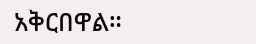አቅርበዋል።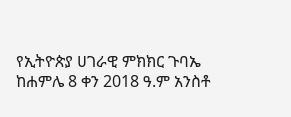የኢትዮጵያ ሀገራዊ ምክክር ጉባኤ ከሐምሌ 8 ቀን 2018 ዓ.ም አንስቶ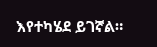እየተካሄደ ይገኛል።